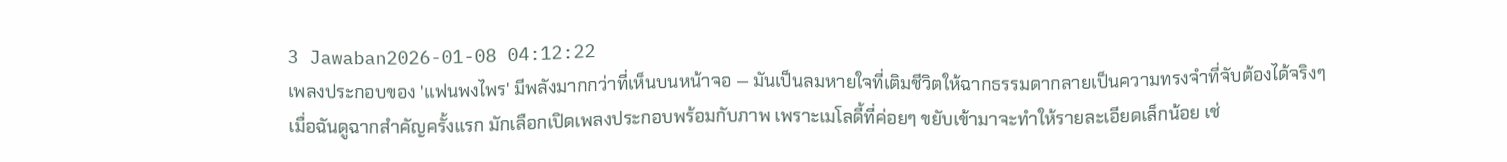3 Jawaban2026-01-08 04:12:22
เพลงประกอบของ 'แฟนพงไพร' มีพลังมากกว่าที่เห็นบนหน้าจอ — มันเป็นลมหายใจที่เติมชีวิตให้ฉากธรรมดากลายเป็นความทรงจำที่จับต้องได้จริงๆ
เมื่อฉันดูฉากสำคัญครั้งแรก มักเลือกเปิดเพลงประกอบพร้อมกับภาพ เพราะเมโลดี้ที่ค่อยๆ ขยับเข้ามาจะทำให้รายละเอียดเล็กน้อย เช่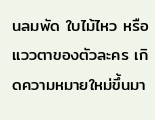นลมพัด ใบไม้ไหว หรือแววตาของตัวละคร เกิดความหมายใหม่ขึ้นมา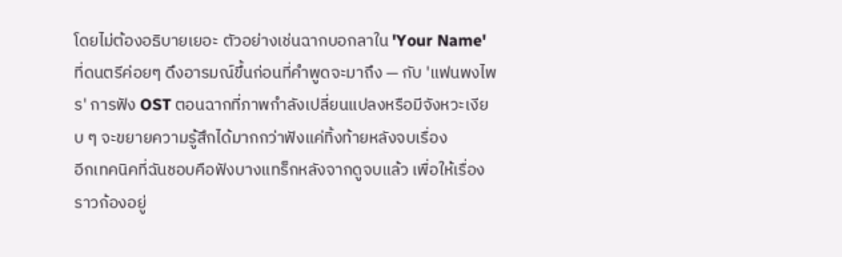โดยไม่ต้องอธิบายเยอะ ตัวอย่างเช่นฉากบอกลาใน 'Your Name' ที่ดนตรีค่อยๆ ดึงอารมณ์ขึ้นก่อนที่คำพูดจะมาถึง — กับ 'แฟนพงไพร' การฟัง OST ตอนฉากที่ภาพกำลังเปลี่ยนแปลงหรือมีจังหวะเงียบ ๆ จะขยายความรู้สึกได้มากกว่าฟังแค่ทิ้งท้ายหลังจบเรื่อง
อีกเทคนิคที่ฉันชอบคือฟังบางแทร็กหลังจากดูจบแล้ว เพื่อให้เรื่องราวก้องอยู่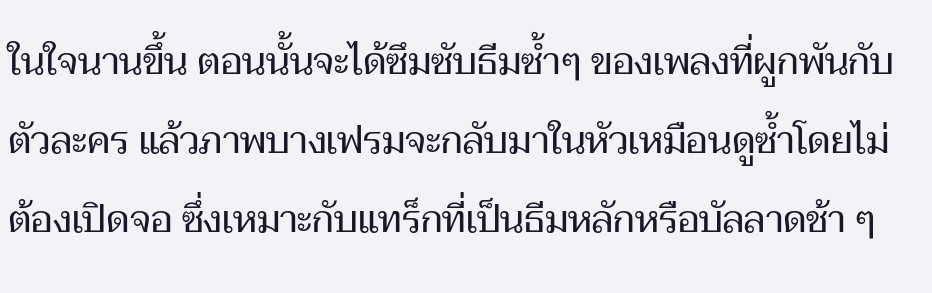ในใจนานขึ้น ตอนนั้นจะได้ซึมซับธีมซ้ำๆ ของเพลงที่ผูกพันกับตัวละคร แล้วภาพบางเฟรมจะกลับมาในหัวเหมือนดูซ้ำโดยไม่ต้องเปิดจอ ซึ่งเหมาะกับแทร็กที่เป็นธีมหลักหรือบัลลาดช้า ๆ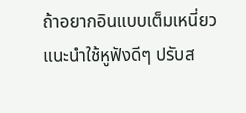ถ้าอยากอินแบบเต็มเหนี่ยว แนะนำใช้หูฟังดีๆ ปรับส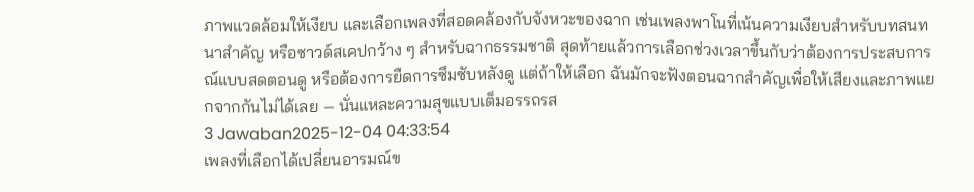ภาพแวดล้อมให้เงียบ และเลือกเพลงที่สอดคล้องกับจังหวะของฉาก เช่นเพลงพาโนที่เน้นความเงียบสำหรับบทสนทนาสำคัญ หรือซาวด์สเคปกว้าง ๆ สำหรับฉากธรรมชาติ สุดท้ายแล้วการเลือกช่วงเวลาขึ้นกับว่าต้องการประสบการณ์แบบสดตอนดู หรือต้องการยืดการซึมซับหลังดู แต่ถ้าให้เลือก ฉันมักจะฟังตอนฉากสำคัญเพื่อให้เสียงและภาพแยกจากกันไม่ได้เลย — นั่นแหละความสุขแบบเต็มอรรถรส
3 Jawaban2025-12-04 04:33:54
เพลงที่เลือกได้เปลี่ยนอารมณ์ข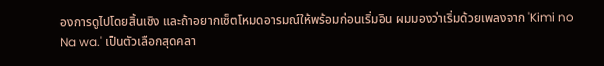องการดูไปโดยสิ้นเชิง และถ้าอยากเซ็ตโหมดอารมณ์ให้พร้อมก่อนเริ่มอิน ผมมองว่าเริ่มด้วยเพลงจาก 'Kimi no Na wa.' เป็นตัวเลือกสุดคลา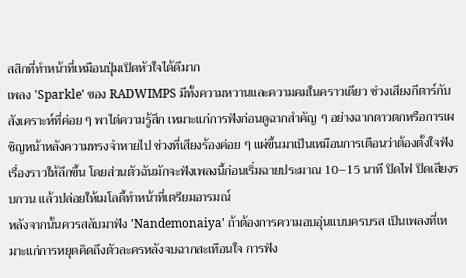สสิกที่ทำหน้าที่เหมือนปุ่มเปิดหัวใจได้ดีมาก
เพลง 'Sparkle' ของ RADWIMPS มีทั้งความหวานและความคมในคราวเดียว ช่วงเสียงกีตาร์กับสังเคราะห์ที่ค่อย ๆ พาไต่ความรู้สึก เหมาะแก่การฟังก่อนดูฉากสำคัญ ๆ อย่างฉากดาวตกหรือการเผชิญหน้าหลังความทรงจำหายไป ช่วงที่เสียงร้องค่อย ๆ แผ่ขึ้นมาเป็นเหมือนการเตือนว่าต้องตั้งใจฟังเรื่องราวให้ลึกขึ้น โดยส่วนตัวฉันมักจะฟังเพลงนี้ก่อนเริ่มฉายประมาณ 10–15 นาที ปิดไฟ ปิดเสียงรบกวน แล้วปล่อยให้เมโลดี้ทำหน้าที่เตรียมอารมณ์
หลังจากนั้นควรสลับมาฟัง 'Nandemonaiya' ถ้าต้องการความอบอุ่นแบบครบรส เป็นเพลงที่เหมาะแก่การหยุดคิดถึงตัวละครหลังจบฉากสะเทือนใจ การฟัง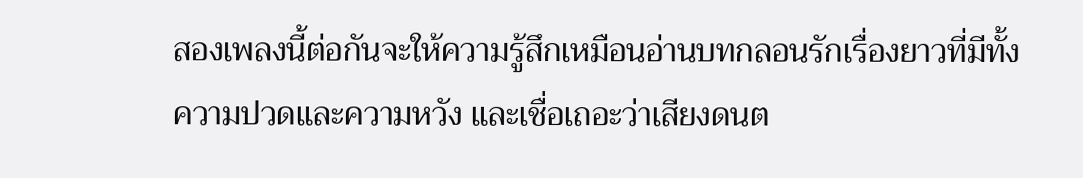สองเพลงนี้ต่อกันจะให้ความรู้สึกเหมือนอ่านบทกลอนรักเรื่องยาวที่มีทั้งความปวดและความหวัง และเชื่อเถอะว่าเสียงดนต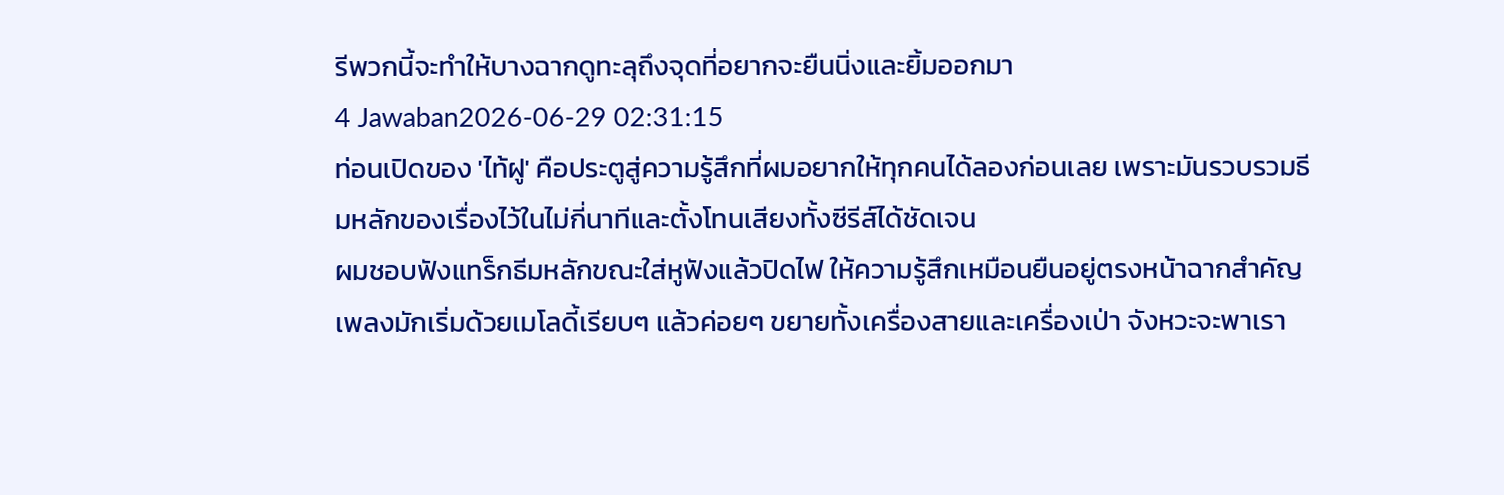รีพวกนี้จะทำให้บางฉากดูทะลุถึงจุดที่อยากจะยืนนิ่งและยิ้มออกมา
4 Jawaban2026-06-29 02:31:15
ท่อนเปิดของ 'ไท้ฝู' คือประตูสู่ความรู้สึกที่ผมอยากให้ทุกคนได้ลองก่อนเลย เพราะมันรวบรวมธีมหลักของเรื่องไว้ในไม่กี่นาทีและตั้งโทนเสียงทั้งซีรีส์ได้ชัดเจน
ผมชอบฟังแทร็กธีมหลักขณะใส่หูฟังแล้วปิดไฟ ให้ความรู้สึกเหมือนยืนอยู่ตรงหน้าฉากสำคัญ เพลงมักเริ่มด้วยเมโลดี้เรียบๆ แล้วค่อยๆ ขยายทั้งเครื่องสายและเครื่องเป่า จังหวะจะพาเรา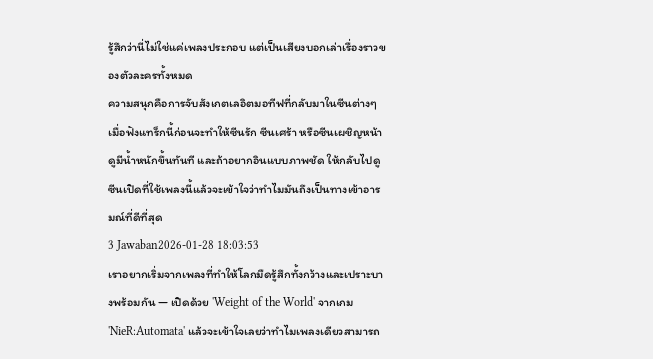รู้สึกว่านี่ไม่ใช่แค่เพลงประกอบ แต่เป็นเสียงบอกเล่าเรื่องราวของตัวละครทั้งหมด
ความสนุกคือการจับสังเกตเลอิตมอทีฟที่กลับมาในซีนต่างๆ เมื่อฟังแทร็กนี้ก่อนจะทำให้ซีนรัก ซีนเศร้า หรือซีนเผชิญหน้าดูมีน้ำหนักขึ้นทันที และถ้าอยากอินแบบภาพชัด ให้กลับไปดูซีนเปิดที่ใช้เพลงนี้แล้วจะเข้าใจว่าทำไมมันถึงเป็นทางเข้าอารมณ์ที่ดีที่สุด
3 Jawaban2026-01-28 18:03:53
เราอยากเริ่มจากเพลงที่ทำให้โลกมืดรู้สึกทั้งกว้างและเปราะบางพร้อมกัน — เปิดด้วย 'Weight of the World' จากเกม 'NieR:Automata' แล้วจะเข้าใจเลยว่าทำไมเพลงเดียวสามารถ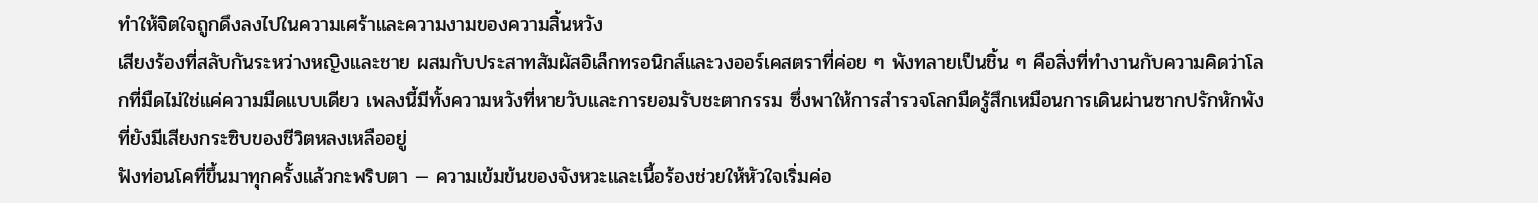ทำให้จิตใจถูกดึงลงไปในความเศร้าและความงามของความสิ้นหวัง
เสียงร้องที่สลับกันระหว่างหญิงและชาย ผสมกับประสาทสัมผัสอิเล็กทรอนิกส์และวงออร์เคสตราที่ค่อย ๆ พังทลายเป็นชิ้น ๆ คือสิ่งที่ทำงานกับความคิดว่าโลกที่มืดไม่ใช่แค่ความมืดแบบเดียว เพลงนี้มีทั้งความหวังที่หายวับและการยอมรับชะตากรรม ซึ่งพาให้การสำรวจโลกมืดรู้สึกเหมือนการเดินผ่านซากปรักหักพังที่ยังมีเสียงกระซิบของชีวิตหลงเหลืออยู่
ฟังท่อนโคที่ขึ้นมาทุกครั้งแล้วกะพริบตา — ความเข้มข้นของจังหวะและเนื้อร้องช่วยให้หัวใจเริ่มค่อ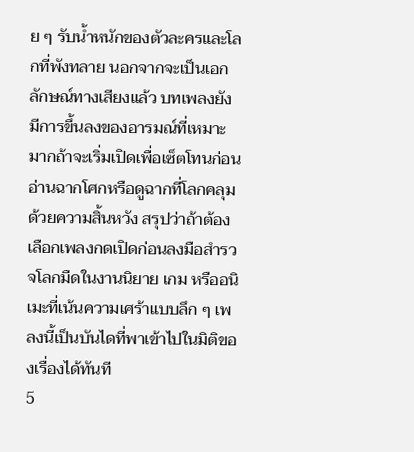ย ๆ รับน้ำหนักของตัวละครและโลกที่พังทลาย นอกจากจะเป็นเอกลักษณ์ทางเสียงแล้ว บทเพลงยังมีการขึ้นลงของอารมณ์ที่เหมาะมากถ้าจะเริ่มเปิดเพื่อเซ็ตโทนก่อนอ่านฉากโศกหรือดูฉากที่โลกคลุมด้วยความสิ้นหวัง สรุปว่าถ้าต้องเลือกเพลงกดเปิดก่อนลงมือสำรวจโลกมืดในงานนิยาย เกม หรืออนิเมะที่เน้นความเศร้าแบบลึก ๆ เพลงนี้เป็นบันไดที่พาเข้าไปในมิติของเรื่องได้ทันที
5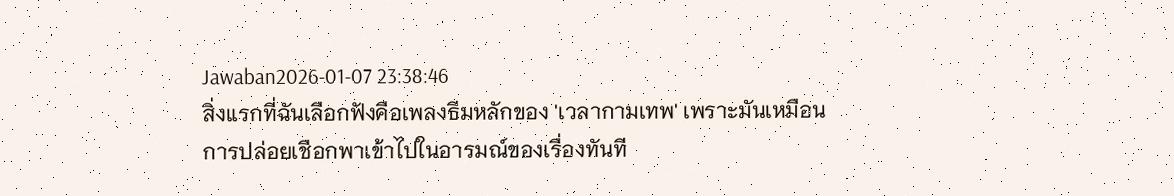Jawaban2026-01-07 23:38:46
สิ่งแรกที่ฉันเลือกฟังคือเพลงธีมหลักของ 'เวลากามเทพ' เพราะมันเหมือนการปล่อยเชือกพาเข้าไปในอารมณ์ของเรื่องทันที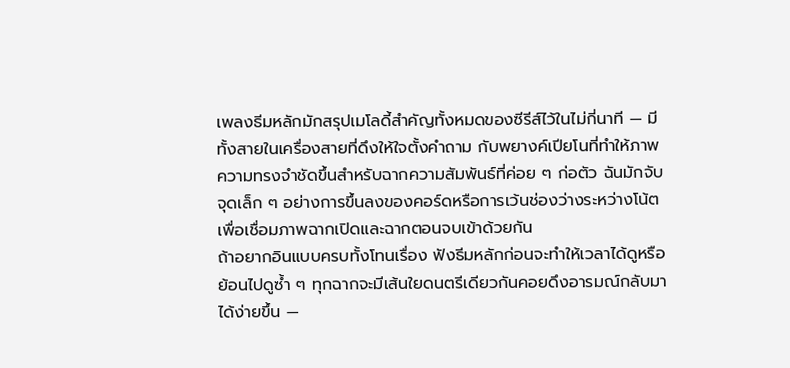เพลงธีมหลักมักสรุปเมโลดี้สำคัญทั้งหมดของซีรีส์ไว้ในไม่กี่นาที — มีทั้งสายในเครื่องสายที่ดึงให้ใจตั้งคำถาม กับพยางค์เปียโนที่ทำให้ภาพความทรงจำชัดขึ้นสำหรับฉากความสัมพันธ์ที่ค่อย ๆ ก่อตัว ฉันมักจับจุดเล็ก ๆ อย่างการขึ้นลงของคอร์ดหรือการเว้นช่องว่างระหว่างโน้ต เพื่อเชื่อมภาพฉากเปิดและฉากตอนจบเข้าด้วยกัน
ถ้าอยากอินแบบครบทั้งโทนเรื่อง ฟังธีมหลักก่อนจะทำให้เวลาได้ดูหรือย้อนไปดูซ้ำ ๆ ทุกฉากจะมีเส้นใยดนตรีเดียวกันคอยดึงอารมณ์กลับมาได้ง่ายขึ้น —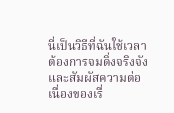นี่เป็นวิธีที่ฉันใช้เวลาต้องการจมดิ่งจริงจังและสัมผัสความต่อเนื่องของเรื่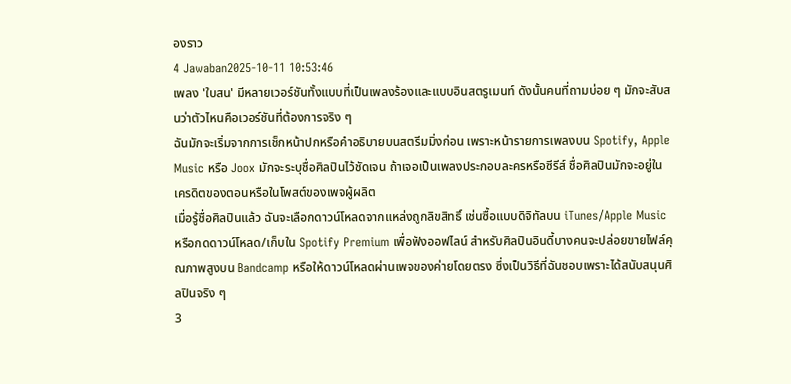องราว
4 Jawaban2025-10-11 10:53:46
เพลง 'ใบสน' มีหลายเวอร์ชันทั้งแบบที่เป็นเพลงร้องและแบบอินสตรูเมนท์ ดังนั้นคนที่ถามบ่อย ๆ มักจะสับสนว่าตัวไหนคือเวอร์ชันที่ต้องการจริง ๆ
ฉันมักจะเริ่มจากการเช็กหน้าปกหรือคำอธิบายบนสตรีมมิ่งก่อน เพราะหน้ารายการเพลงบน Spotify, Apple Music หรือ Joox มักจะระบุชื่อศิลปินไว้ชัดเจน ถ้าเจอเป็นเพลงประกอบละครหรือซีรีส์ ชื่อศิลปินมักจะอยู่ในเครดิตของตอนหรือในโพสต์ของเพจผู้ผลิต
เมื่อรู้ชื่อศิลปินแล้ว ฉันจะเลือกดาวน์โหลดจากแหล่งถูกลิขสิทธิ์ เช่นซื้อแบบดิจิทัลบน iTunes/Apple Music หรือกดดาวน์โหลด/เก็บใน Spotify Premium เพื่อฟังออฟไลน์ สำหรับศิลปินอินดี้บางคนจะปล่อยขายไฟล์คุณภาพสูงบน Bandcamp หรือให้ดาวน์โหลดผ่านเพจของค่ายโดยตรง ซึ่งเป็นวิธีที่ฉันชอบเพราะได้สนับสนุนศิลปินจริง ๆ
3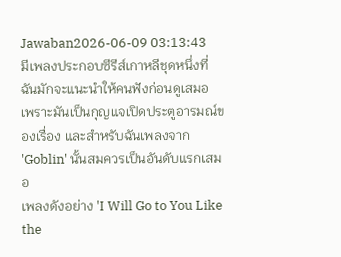Jawaban2026-06-09 03:13:43
มีเพลงประกอบซีรีส์เกาหลีชุดหนึ่งที่ฉันมักจะแนะนำให้คนฟังก่อนดูเสมอ เพราะมันเป็นกุญแจเปิดประตูอารมณ์ของเรื่อง และสำหรับฉันเพลงจาก 'Goblin' นั้นสมควรเป็นอันดับแรกเสมอ
เพลงดังอย่าง 'I Will Go to You Like the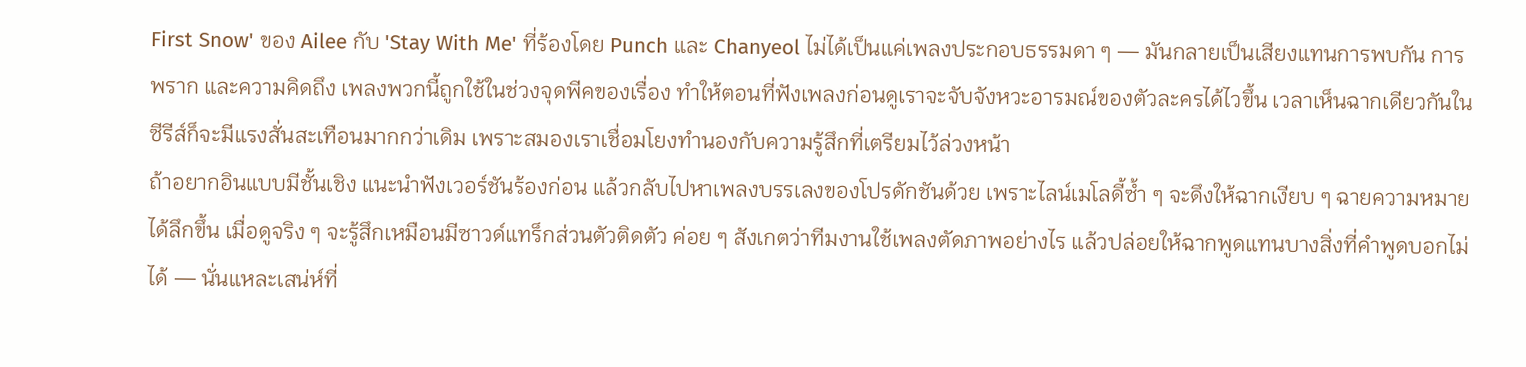First Snow' ของ Ailee กับ 'Stay With Me' ที่ร้องโดย Punch และ Chanyeol ไม่ได้เป็นแค่เพลงประกอบธรรมดา ๆ — มันกลายเป็นเสียงแทนการพบกัน การพราก และความคิดถึง เพลงพวกนี้ถูกใช้ในช่วงจุดพีคของเรื่อง ทำให้ตอนที่ฟังเพลงก่อนดูเราจะจับจังหวะอารมณ์ของตัวละครได้ไวขึ้น เวลาเห็นฉากเดียวกันในซีรีส์ก็จะมีแรงสั่นสะเทือนมากกว่าเดิม เพราะสมองเราเชื่อมโยงทำนองกับความรู้สึกที่เตรียมไว้ล่วงหน้า
ถ้าอยากอินแบบมีชั้นเชิง แนะนำฟังเวอร์ชันร้องก่อน แล้วกลับไปหาเพลงบรรเลงของโปรดักชันด้วย เพราะไลน์เมโลดี้ซ้ำ ๆ จะดึงให้ฉากเงียบ ๆ ฉายความหมายได้ลึกขึ้น เมื่อดูจริง ๆ จะรู้สึกเหมือนมีซาวด์แทร็กส่วนตัวติดตัว ค่อย ๆ สังเกตว่าทีมงานใช้เพลงตัดภาพอย่างไร แล้วปล่อยให้ฉากพูดแทนบางสิ่งที่คำพูดบอกไม่ได้ — นั่นแหละเสน่ห์ที่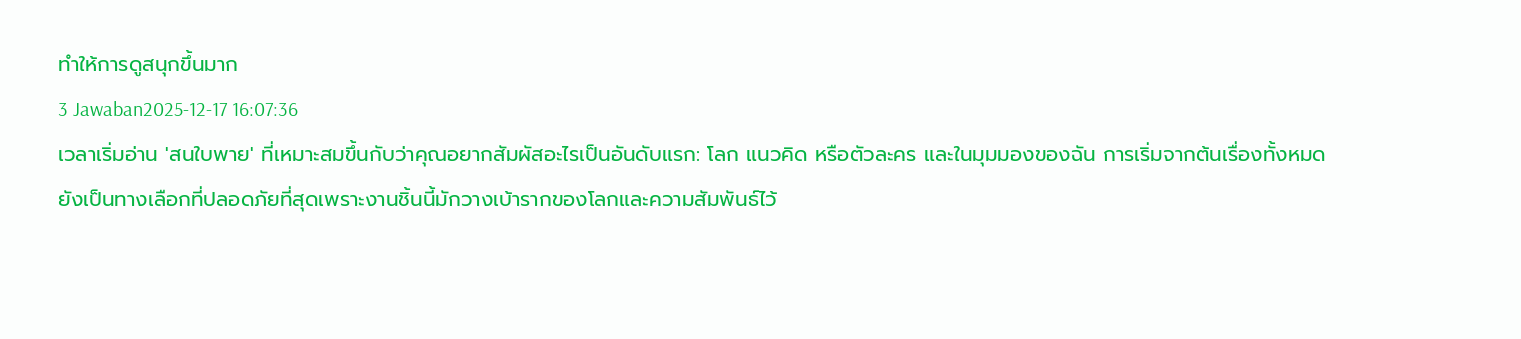ทำให้การดูสนุกขึ้นมาก
3 Jawaban2025-12-17 16:07:36
เวลาเริ่มอ่าน 'สนใบพาย' ที่เหมาะสมขึ้นกับว่าคุณอยากสัมผัสอะไรเป็นอันดับแรก: โลก แนวคิด หรือตัวละคร และในมุมมองของฉัน การเริ่มจากต้นเรื่องทั้งหมดยังเป็นทางเลือกที่ปลอดภัยที่สุดเพราะงานชิ้นนี้มักวางเบ้ารากของโลกและความสัมพันธ์ไว้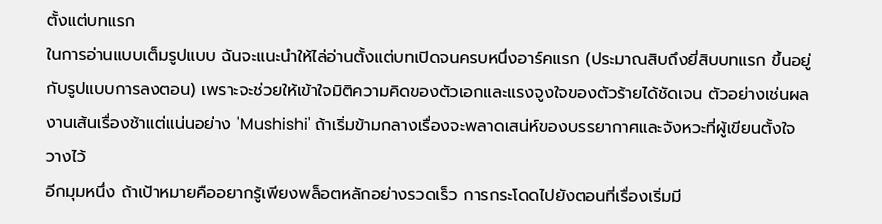ตั้งแต่บทแรก
ในการอ่านแบบเต็มรูปแบบ ฉันจะแนะนำให้ไล่อ่านตั้งแต่บทเปิดจนครบหนึ่งอาร์คแรก (ประมาณสิบถึงยี่สิบบทแรก ขึ้นอยู่กับรูปแบบการลงตอน) เพราะจะช่วยให้เข้าใจมิติความคิดของตัวเอกและแรงจูงใจของตัวร้ายได้ชัดเจน ตัวอย่างเช่นผลงานเส้นเรื่องช้าแต่แน่นอย่าง 'Mushishi' ถ้าเริ่มข้ามกลางเรื่องจะพลาดเสน่ห์ของบรรยากาศและจังหวะที่ผู้เขียนตั้งใจวางไว้
อีกมุมหนึ่ง ถ้าเป้าหมายคืออยากรู้เพียงพล็อตหลักอย่างรวดเร็ว การกระโดดไปยังตอนที่เรื่องเริ่มมี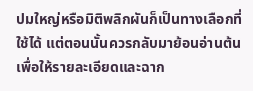ปมใหญ่หรือมิติพลิกผันก็เป็นทางเลือกที่ใช้ได้ แต่ตอนนั้นควรกลับมาย้อนอ่านต้นเพื่อให้รายละเอียดและฉาก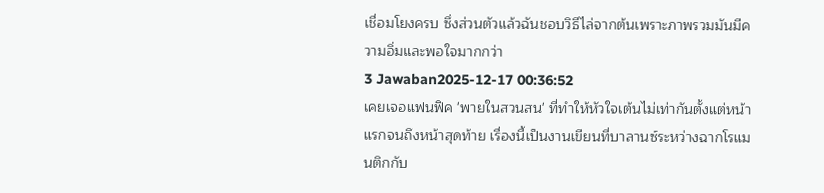เชื่อมโยงครบ ซึ่งส่วนตัวแล้วฉันชอบวิธีไล่จากต้นเพราะภาพรวมมันมีความอิ่มและพอใจมากกว่า
3 Jawaban2025-12-17 00:36:52
เคยเจอแฟนฟิค 'พายในสวนสน' ที่ทำให้หัวใจเต้นไม่เท่ากันตั้งแต่หน้าแรกจนถึงหน้าสุดท้าย เรื่องนี้เป็นงานเขียนที่บาลานซ์ระหว่างฉากโรแมนติกกับ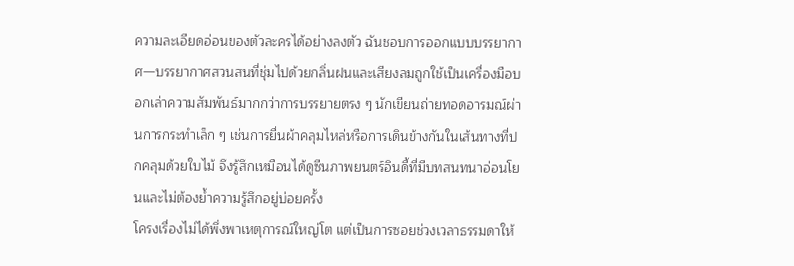ความละเอียดอ่อนของตัวละครได้อย่างลงตัว ฉันชอบการออกแบบบรรยากาศ—บรรยากาศสวนสนที่ชุ่มไปด้วยกลิ่นฝนและเสียงลมถูกใช้เป็นเครื่องมือบอกเล่าความสัมพันธ์มากกว่าการบรรยายตรง ๆ นักเขียนถ่ายทอดอารมณ์ผ่านการกระทำเล็ก ๆ เช่นการยื่นผ้าคลุมไหล่หรือการเดินข้างกันในเส้นทางที่ปกคลุมด้วยใบไม้ จึงรู้สึกเหมือนได้ดูซีนภาพยนตร์อินดี้ที่มีบทสนทนาอ่อนโยนและไม่ต้องย้ำความรู้สึกอยู่บ่อยครั้ง
โครงเรื่องไม่ได้พึ่งพาเหตุการณ์ใหญ่โต แต่เป็นการซอยช่วงเวลาธรรมดาให้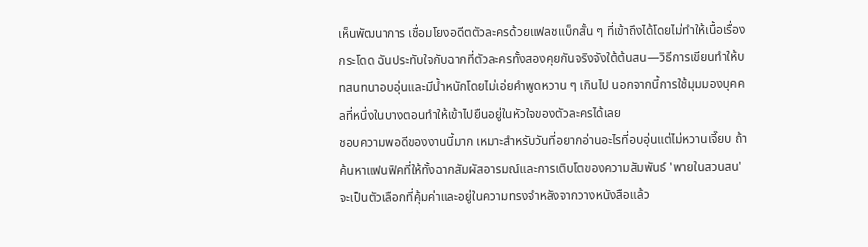เห็นพัฒนาการ เชื่อมโยงอดีตตัวละครด้วยแฟลชแบ็กสั้น ๆ ที่เข้าถึงได้โดยไม่ทำให้เนื้อเรื่องกระโดด ฉันประทับใจกับฉากที่ตัวละครทั้งสองคุยกันจริงจังใต้ต้นสน—วิธีการเขียนทำให้บทสนทนาอบอุ่นและมีน้ำหนักโดยไม่เอ่ยคำพูดหวาน ๆ เกินไป นอกจากนี้การใช้มุมมองบุคคลที่หนึ่งในบางตอนทำให้เข้าไปยืนอยู่ในหัวใจของตัวละครได้เลย
ชอบความพอดีของงานนี้มาก เหมาะสำหรับวันที่อยากอ่านอะไรที่อบอุ่นแต่ไม่หวานเจี๊ยบ ถ้าค้นหาแฟนฟิคที่ให้ทั้งฉากสัมผัสอารมณ์และการเติบโตของความสัมพันธ์ 'พายในสวนสน' จะเป็นตัวเลือกที่คุ้มค่าและอยู่ในความทรงจำหลังจากวางหนังสือแล้ว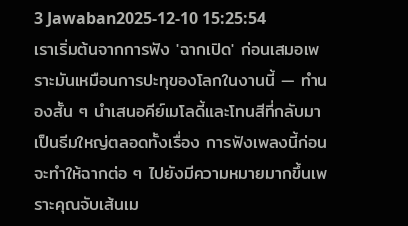3 Jawaban2025-12-10 15:25:54
เราเริ่มต้นจากการฟัง 'ฉากเปิด' ก่อนเสมอเพราะมันเหมือนการปะทุของโลกในงานนี้ — ทำนองสั้น ๆ นำเสนอคีย์เมโลดี้และโทนสีที่กลับมาเป็นธีมใหญ่ตลอดทั้งเรื่อง การฟังเพลงนี้ก่อนจะทำให้ฉากต่อ ๆ ไปยังมีความหมายมากขึ้นเพราะคุณจับเส้นเม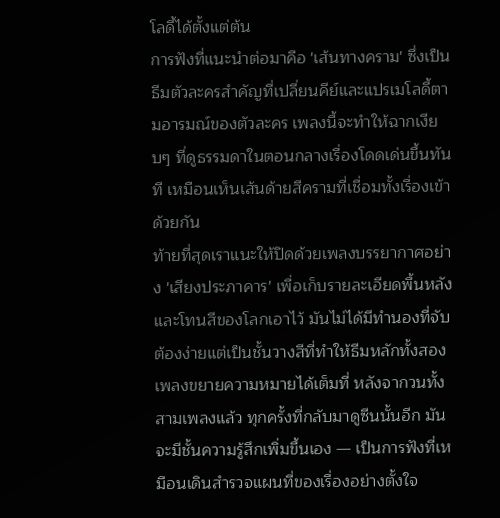โลดี้ได้ตั้งแต่ต้น
การฟังที่แนะนำต่อมาคือ 'เส้นทางคราม' ซึ่งเป็นธีมตัวละครสำคัญที่เปลี่ยนคีย์และแปรเมโลดี้ตามอารมณ์ของตัวละคร เพลงนี้จะทำให้ฉากเงียบๆ ที่ดูธรรมดาในตอนกลางเรื่องโดดเด่นขึ้นทันที เหมือนเห็นเส้นด้ายสีครามที่เชื่อมทั้งเรื่องเข้าด้วยกัน
ท้ายที่สุดเราแนะให้ปิดด้วยเพลงบรรยากาศอย่าง 'เสียงประภาคาร' เพื่อเก็บรายละเอียดพื้นหลังและโทนสีของโลกเอาไว้ มันไม่ได้มีทำนองที่จับต้องง่ายแต่เป็นชั้นวางสีที่ทำให้ธีมหลักทั้งสองเพลงขยายความหมายได้เต็มที่ หลังจากวนทั้งสามเพลงแล้ว ทุกครั้งที่กลับมาดูซีนนั้นอีก มันจะมีชั้นความรู้สึกเพิ่มขึ้นเอง — เป็นการฟังที่เหมือนเดินสำรวจแผนที่ของเรื่องอย่างตั้งใจ